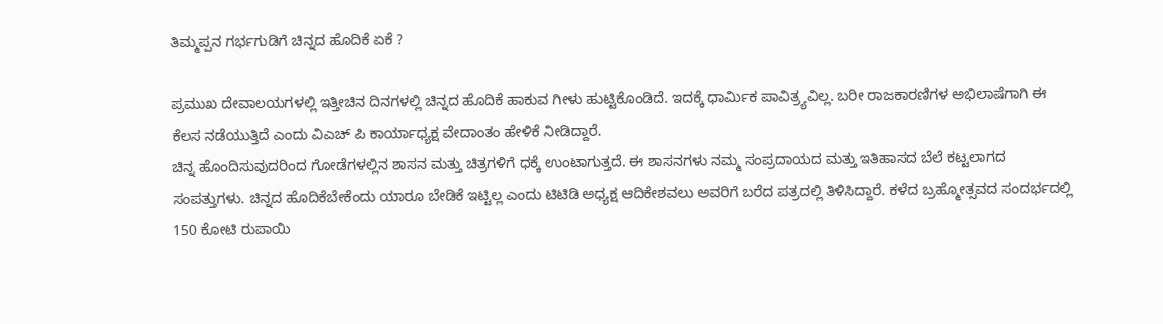ತಿಮ್ಮಪ್ಪನ ಗರ್ಭಗುಡಿಗೆ ಚಿನ್ನದ ಹೊದಿಕೆ ಏಕೆ ?

ಪ್ರಮುಖ ದೇವಾಲಯಗಳಲ್ಲಿ ಇತ್ತೀಚಿನ ದಿನಗಳಲ್ಲಿ ಚಿನ್ನದ ಹೊದಿಕೆ ಹಾಕುವ ಗೀಳು ಹುಟ್ಟಿಕೊಂಡಿದೆ. ಇದಕ್ಕೆ ಧಾರ್ಮಿಕ ಪಾವಿತ್ರ್ಯವಿಲ್ಲ. ಬರೀ ರಾಜಕಾರಣಿಗಳ ಅಭಿಲಾಷೆಗಾಗಿ ಈ ಕೆಲಸ ನಡೆಯುತ್ತಿದೆ ಎಂದು ವಿಎಚ್ ಪಿ ಕಾರ್ಯಾಧ್ಯಕ್ಷ ವೇದಾಂತಂ ಹೇಳಿಕೆ ನೀಡಿದ್ದಾರೆ.
ಚಿನ್ನ ಹೊಂದಿಸುವುದರಿಂದ ಗೋಡೆಗಳಲ್ಲಿನ ಶಾಸನ ಮತ್ತು ಚಿತ್ರಗಳಿಗೆ ಧಕ್ಕೆ ಉಂಟಾಗುತ್ತದೆ. ಈ ಶಾಸನಗಳು ನಮ್ಮ ಸಂಪ್ರದಾಯದ ಮತ್ತು ಇತಿಹಾಸದ ಬೆಲೆ ಕಟ್ಟಲಾಗದ ಸಂಪತ್ತುಗಳು. ಚಿನ್ನದ ಹೊದಿಕೆಬೇಕೆಂದು ಯಾರೂ ಬೇಡಿಕೆ ಇಟ್ಟಿಲ್ಲ ಎಂದು ಟಿಟಿಡಿ ಅಧ್ಯಕ್ಷ ಆದಿಕೇಶವಲು ಅವರಿಗೆ ಬರೆದ ಪತ್ರದಲ್ಲಿ ತಿಳಿಸಿದ್ದಾರೆ. ಕಳೆದ ಬ್ರಹ್ಮೋತ್ಸವದ ಸಂದರ್ಭದಲ್ಲಿ 150 ಕೋಟಿ ರುಪಾಯಿ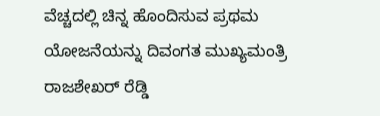ವೆಚ್ಚದಲ್ಲಿ ಚಿನ್ನ ಹೊಂದಿಸುವ ಪ್ರಥಮ ಯೋಜನೆಯನ್ನು ದಿವಂಗತ ಮುಖ್ಯಮಂತ್ರಿ ರಾಜಶೇಖರ್ ರೆಡ್ಡಿ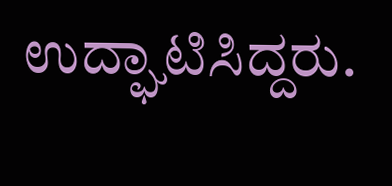ಉದ್ಘಾಟಿಸಿದ್ದರು.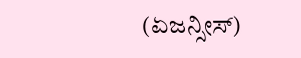(ಏಜನ್ಸೀಸ್)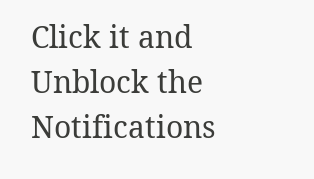Click it and Unblock the Notifications